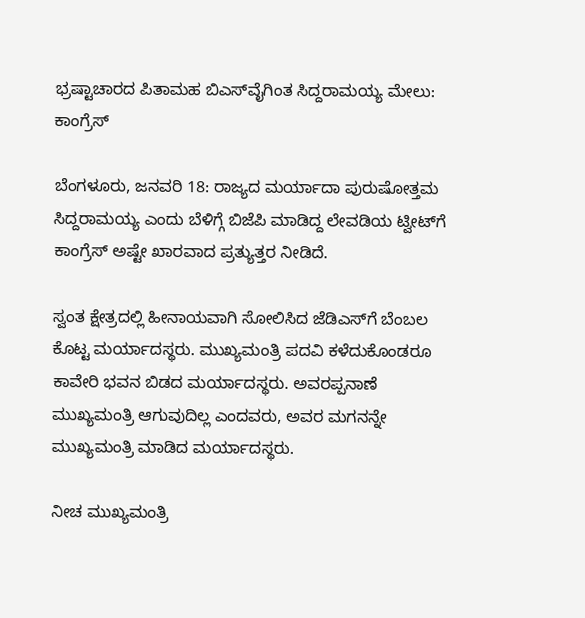ಭ್ರಷ್ಟಾಚಾರದ ಪಿತಾಮಹ ಬಿಎಸ್‌ವೈಗಿಂತ ಸಿದ್ದರಾಮಯ್ಯ ಮೇಲು: ಕಾಂಗ್ರೆಸ್

ಬೆಂಗಳೂರು, ಜನವರಿ 18: ರಾಜ್ಯದ ಮರ್ಯಾದಾ ಪುರುಷೋತ್ತಮ ಸಿದ್ದರಾಮಯ್ಯ ಎಂದು ಬೆಳಿಗ್ಗೆ ಬಿಜೆಪಿ ಮಾಡಿದ್ದ ಲೇವಡಿಯ ಟ್ವೀಟ್‌ಗೆ ಕಾಂಗ್ರೆಸ್ ಅಷ್ಟೇ ಖಾರವಾದ ಪ್ರತ್ಯುತ್ತರ ನೀಡಿದೆ.

ಸ್ವಂತ ಕ್ಷೇತ್ರದಲ್ಲಿ ಹೀನಾಯವಾಗಿ ಸೋಲಿಸಿದ ಜೆಡಿಎಸ್‌ಗೆ ಬೆಂಬಲ ಕೊಟ್ಟ ಮರ್ಯಾದಸ್ಥರು. ಮುಖ್ಯಮಂತ್ರಿ ಪದವಿ ಕಳೆದುಕೊಂಡರೂ ಕಾವೇರಿ ಭವನ ಬಿಡದ ಮರ್ಯಾದಸ್ಥರು. ಅವರಪ್ಪನಾಣೆ ಮುಖ್ಯಮಂತ್ರಿ ಆಗುವುದಿಲ್ಲ ಎಂದವರು, ಅವರ ಮಗನನ್ನೇ ಮುಖ್ಯಮಂತ್ರಿ ಮಾಡಿದ ಮರ್ಯಾದಸ್ಥರು.

ನೀಚ ಮುಖ್ಯಮಂತ್ರಿ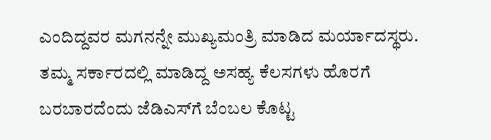ಎಂದಿದ್ದವರ ಮಗನನ್ನೇ ಮುಖ್ಯಮಂತ್ರಿ ಮಾಡಿದ ಮರ್ಯಾದಸ್ಥರು. ತಮ್ಮ ಸರ್ಕಾರದಲ್ಲಿ ಮಾಡಿದ್ದ ಅಸಹ್ಯ ಕೆಲಸಗಳು ಹೊರಗೆ ಬರಬಾರದೆಂದು ಜೆಡಿಎಸ್‌ಗೆ ಬೆಂಬಲ ಕೊಟ್ಟ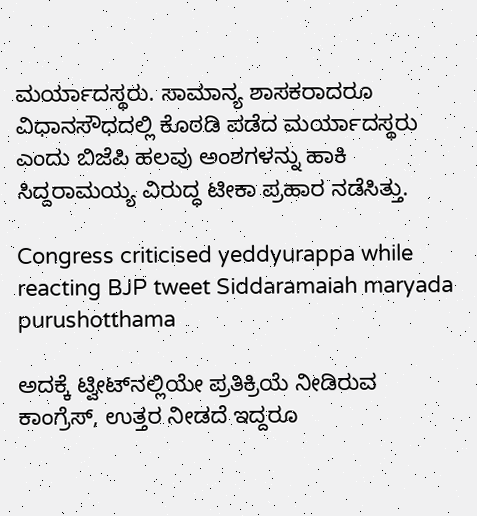ಮರ್ಯಾದಸ್ಥರು. ಸಾಮಾನ್ಯ ಶಾಸಕರಾದರೂ ವಿಧಾನಸೌಧದಲ್ಲಿ ಕೊಠಡಿ ಪಡೆದ ಮರ್ಯಾದಸ್ಥರು ಎಂದು ಬಿಜೆಪಿ ಹಲವು ಅಂಶಗಳನ್ನು ಹಾಕಿ ಸಿದ್ದರಾಮಯ್ಯ ವಿರುದ್ಧ ಟೀಕಾ ಪ್ರಹಾರ ನಡೆಸಿತ್ತು.

Congress criticised yeddyurappa while reacting BJP tweet Siddaramaiah maryada purushotthama

ಅದಕ್ಕೆ ಟ್ವೀಟ್‌ನಲ್ಲಿಯೇ ಪ್ರತಿಕ್ರಿಯೆ ನೀಡಿರುವ ಕಾಂಗ್ರೆಸ್, ಉತ್ತರ ನೀಡದೆ ಇದ್ದರೂ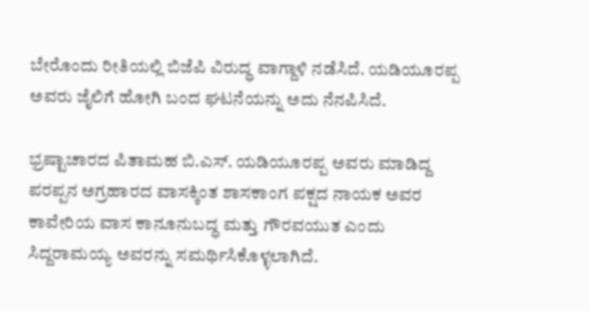ಬೇರೊಂದು ರೀತಿಯಲ್ಲಿ ಬಿಜೆಪಿ ವಿರುದ್ಧ ವಾಗ್ದಾಳಿ ನಡೆಸಿದೆ. ಯಡಿಯೂರಪ್ಪ ಅವರು ಜೈಲಿಗೆ ಹೋಗಿ ಬಂದ ಘಟನೆಯನ್ನು ಅದು ನೆನಪಿಸಿದೆ.

ಭ್ರಷ್ಟಾಚಾರದ ಪಿತಾಮಹ ಬಿ.ಎಸ್. ಯಡಿಯೂರಪ್ಪ ಅವರು ಮಾಡಿದ್ದ ಪರಪ್ಪನ ಅಗ್ರಹಾರದ ವಾಸಕ್ಕಿಂತ ಶಾಸಕಾಂಗ ಪಕ್ಷದ ನಾಯಕ ಅವರ ಕಾವೇರಿಯ ವಾಸ ಕಾನೂನುಬದ್ಧ ಮತ್ತು ಗೌರವಯುತ ಎಂದು ಸಿದ್ದರಾಮಯ್ಯ ಅವರನ್ನು ಸಮರ್ಥಿಸಿಕೊಳ್ಳಲಾಗಿದೆ.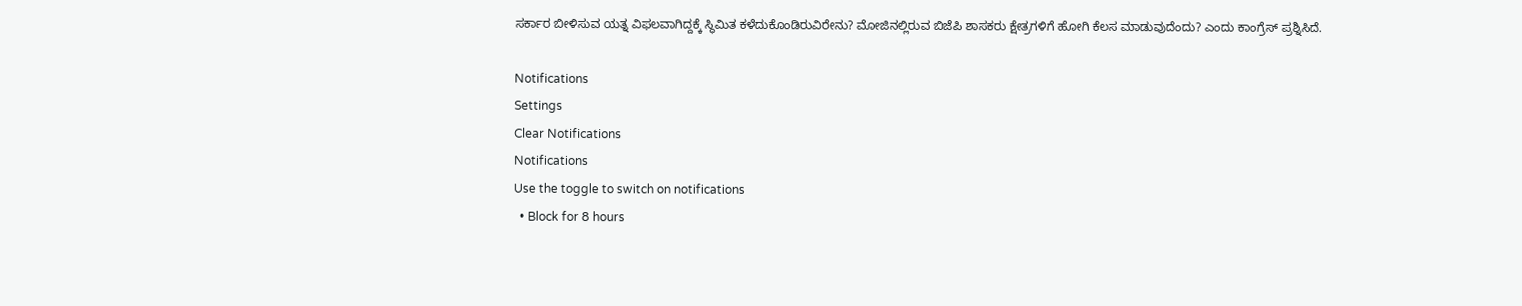ಸರ್ಕಾರ ಬೀಳಿಸುವ ಯತ್ನ ವಿಫಲವಾಗಿದ್ದಕ್ಕೆ ಸ್ಥಿಮಿತ ಕಳೆದುಕೊಂಡಿರುವಿರೇನು? ಮೋಜಿನಲ್ಲಿರುವ ಬಿಜೆಪಿ ಶಾಸಕರು ಕ್ಷೇತ್ರಗಳಿಗೆ ಹೋಗಿ ಕೆಲಸ ಮಾಡುವುದೆಂದು? ಎಂದು ಕಾಂಗ್ರೆಸ್ ಪ್ರಶ್ನಿಸಿದೆ.

Notifications
Settings
Clear Notifications
Notifications
Use the toggle to switch on notifications
  • Block for 8 hours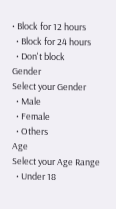• Block for 12 hours
  • Block for 24 hours
  • Don't block
Gender
Select your Gender
  • Male
  • Female
  • Others
Age
Select your Age Range
  • Under 18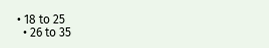• 18 to 25
  • 26 to 35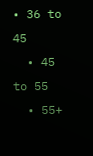• 36 to 45
  • 45 to 55
  • 55+